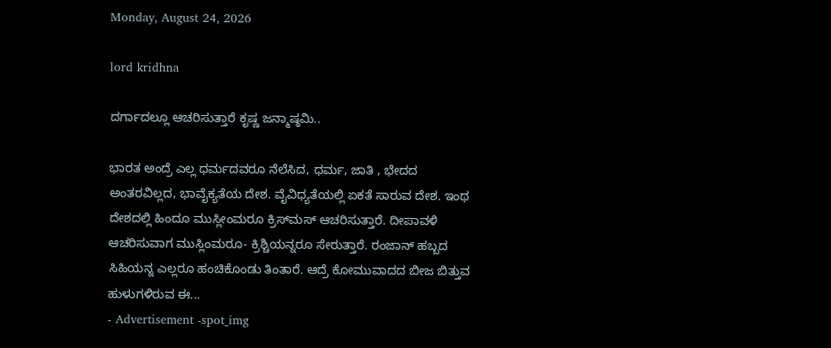Monday, August 24, 2026

lord kridhna

ದರ್ಗಾದಲ್ಲೂ ಆಚರಿಸುತ್ತಾರೆ ಕೃಷ್ಣ ಜನ್ಮಾಷ್ಠಮಿ..

ಭಾರತ ಅಂದ್ರೆ ಎಲ್ಲ ಧರ್ಮದವರೂ ನೆಲೆಸಿದ, ಧರ್ಮ, ಜಾತಿ , ಭೇದದ ಅಂತರವಿಲ್ಲದ, ಭಾವೈಕ್ಯತೆಯ ದೇಶ. ವೈವಿಧ್ಯತೆಯಲ್ಲಿ ಏಕತೆ ಸಾರುವ ದೇಶ. ಇಂಥ ದೇಶದಲ್ಲಿ ಹಿಂದೂ ಮುಸ್ಲೀಂಮರೂ ಕ್ರಿಸ್‌ಮಸ್ ಆಚರಿಸುತ್ತಾರೆ. ದೀಪಾವಳಿ ಆಚರಿಸುವಾಗ ಮುಸ್ಲಿಂಮರೂ- ಕ್ರಿಶ್ಚಿಯನ್ನರೂ ಸೇರುತ್ತಾರೆ. ರಂಜಾನ್ ಹಬ್ಬದ ಸಿಹಿಯನ್ನ ಎಲ್ಲರೂ ಹಂಚಿಕೊಂಡು ತಿಂತಾರೆ. ಆದ್ರೆ ಕೋಮುವಾದದ ಬೀಜ ಬಿತ್ತುವ ಹುಳುಗಳಿರುವ ಈ...
- Advertisement -spot_img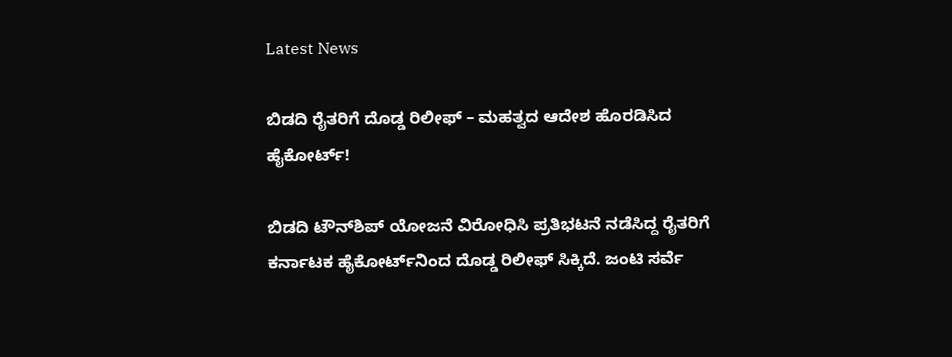Latest News

ಬಿಡದಿ ರೈತರಿಗೆ ದೊಡ್ಡ ರಿಲೀಫ್ – ಮಹತ್ವದ ಆದೇಶ ಹೊರಡಿಸಿದ ಹೈಕೋರ್ಟ್!

ಬಿಡದಿ ಟೌನ್‌ಶಿಪ್ ಯೋಜನೆ ವಿರೋಧಿಸಿ ಪ್ರತಿಭಟನೆ ನಡೆಸಿದ್ದ ರೈತರಿಗೆ ಕರ್ನಾಟಕ ಹೈಕೋರ್ಟ್‌ನಿಂದ ದೊಡ್ಡ ರಿಲೀಫ್ ಸಿಕ್ಕಿದೆ. ಜಂಟಿ ಸರ್ವೆ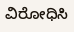ವಿರೋಧಿಸಿ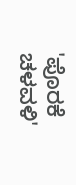'ಪೊರಕೆ ಚಳವಳಿ'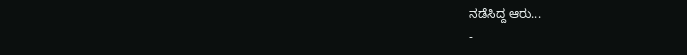ನಡೆಸಿದ್ದ ಆರು...
-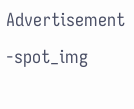Advertisement -spot_img